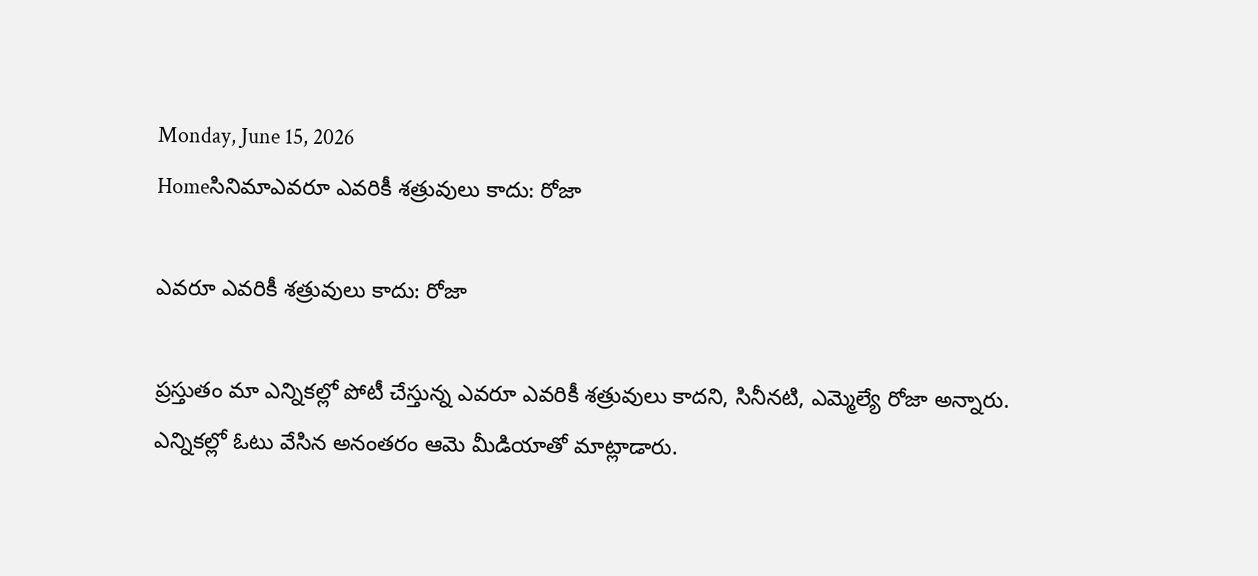Monday, June 15, 2026
Homeసినిమాఎవరూ ఎవరికీ శత్రువులు కాదు: రోజా

ఎవరూ ఎవరికీ శత్రువులు కాదు: రోజా

ప్రస్తుతం మా ఎన్నికల్లో పోటీ చేస్తున్న ఎవరూ ఎవరికీ శత్రువులు కాదని, సినీనటి, ఎమ్మెల్యే రోజా అన్నారు. ఎన్నికల్లో ఓటు వేసిన అనంతరం ఆమె మీడియాతో మాట్లాడారు.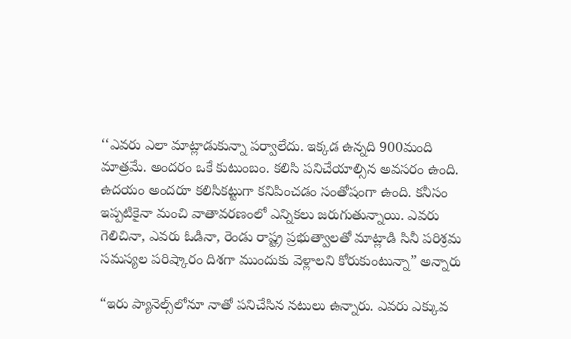‘‘ఎవరు ఎలా మాట్లాడుకున్నా పర్వాలేదు. ఇక్కడ ఉన్నది 900మంది మాత్రమే. అందరం ఒకే కుటుంబం. కలిసి పనిచేయాల్సిన అవసరం ఉంది. ఉదయం అందరూ కలిసికట్టుగా కనిపించడం సంతోషంగా ఉంది. కనీసం ఇప్పటికైనా మంచి వాతావరణంలో ఎన్నికలు జరుగుతున్నాయి. ఎవరు గెలిచినా, ఎవరు ఓడినా, రెండు రాష్ట్ర ప్రభుత్వాలతో మాట్లాడి సినీ పరిశ్రమ సమస్యల పరిష్కారం దిశగా ముందుకు వెళ్లాలని కోరుకుంటున్నా” అన్నారు

“ఇరు ప్యానెల్స్‌లోనూ నాతో పనిచేసిన నటులు ఉన్నారు. ఎవరు ఎక్కువ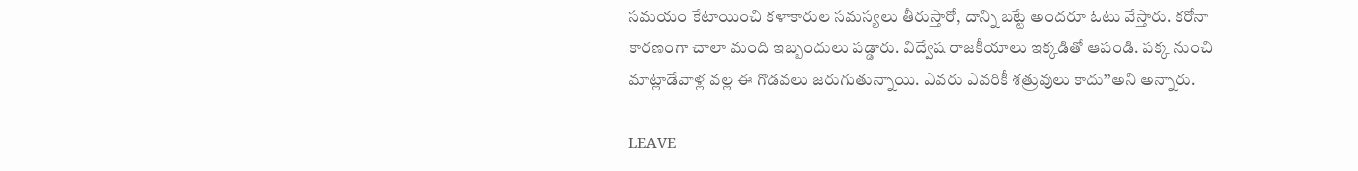సమయం కేటాయించి కళాకారుల సమస్యలు తీరుస్తారో, దాన్ని బట్టే అందరూ ఓటు వేస్తారు. కరోనా కారణంగా చాలా మంది ఇబ్బందులు పడ్డారు. విద్వేష రాజకీయాలు ఇక్కడితో ఆపండి. పక్క నుంచి మాట్లాడేవాళ్ల వల్ల ఈ గొడవలు జరుగుతున్నాయి. ఎవరు ఎవరికీ శత్రువులు కాదు’’అని అన్నారు.

LEAVE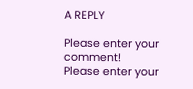A REPLY

Please enter your comment!
Please enter your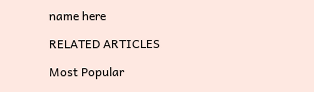name here

RELATED ARTICLES

Most Popular